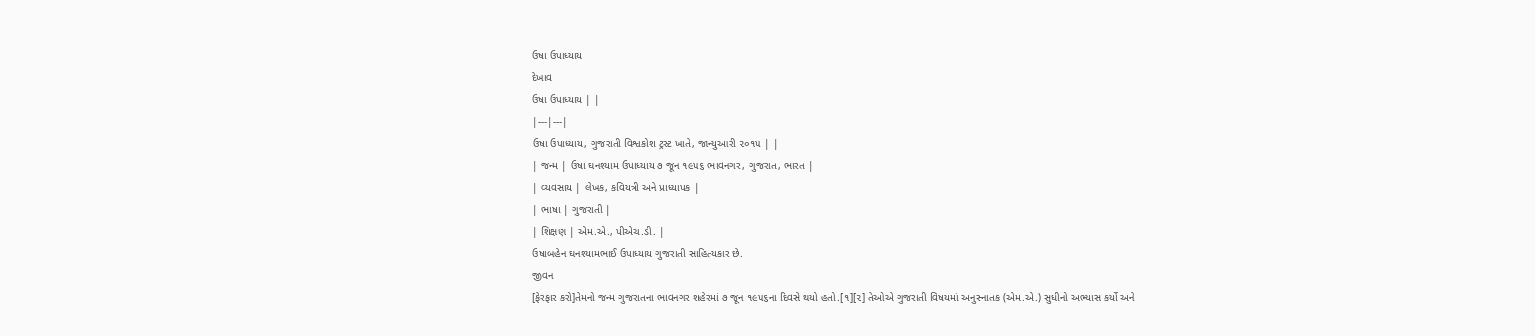ઉષા ઉપાધ્યાય
દેખાવ
ઉષા ઉપાધ્યાય | |
|---|---|
ઉષા ઉપાધ્યાય, ગુજરાતી વિશ્વકોશ ટ્રસ્ટ ખાતે, જાન્યુઆરી ૨૦૧૫ | |
| જન્મ | ઉષા ઘનશ્યામ ઉપાધ્યાય ૭ જૂન ૧૯૫૬ ભાવનગર, ગુજરાત, ભારત |
| વ્યવસાય | લેખક, કવિયત્રી અને પ્રાધ્યાપક |
| ભાષા | ગુજરાતી |
| શિક્ષણ | એમ.એ., પીએચ.ડી. |
ઉષાબહેન ઘનશ્યામભાઈ ઉપાધ્યાય ગુજરાતી સાહિત્યકાર છે.
જીવન
[ફેરફાર કરો]તેમનો જન્મ ગુજરાતના ભાવનગર શહેરમાં ૭ જૂન ૧૯૫૬ના દિવસે થયો હતો.[૧][૨] તેઓએ ગુજરાતી વિષયમાં અનુસ્નાતક (એમ.એ.) સુધીનો અભ્યાસ કર્યો અને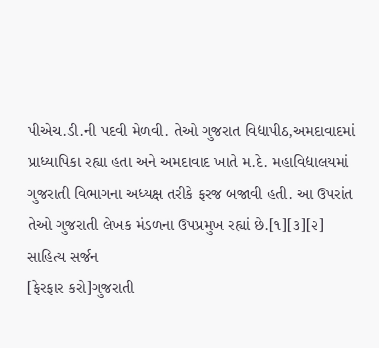પીએચ.ડી.ની પદવી મેળવી. તેઓ ગુજરાત વિદ્યાપીઠ,અમદાવાદમાં પ્રાધ્યાપિકા રહ્યા હતા અને અમદાવાદ ખાતે મ.દે. મહાવિદ્યાલયમાં ગુજરાતી વિભાગના અધ્યક્ષ તરીકે ફરજ બજાવી હતી. આ ઉપરાંત તેઓ ગુજરાતી લેખક મંડળના ઉપપ્રમુખ રહ્યાં છે.[૧][૩][૨]
સાહિત્ય સર્જન
[ફેરફાર કરો]ગુજરાતી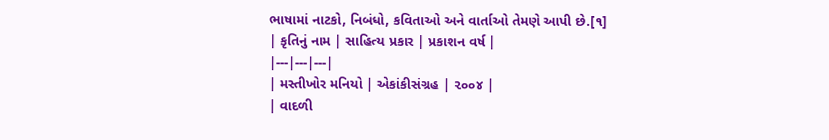ભાષામાં નાટકો, નિબંધો, કવિતાઓ અને વાર્તાઓ તેમણે આપી છે.[૧]
| કૃતિનું નામ | સાહિત્ય પ્રકાર | પ્રકાશન વર્ષ |
|---|---|---|
| મસ્તીખોર મનિયો | એકાંકીસંગ્રહ | ૨૦૦૪ |
| વાદળી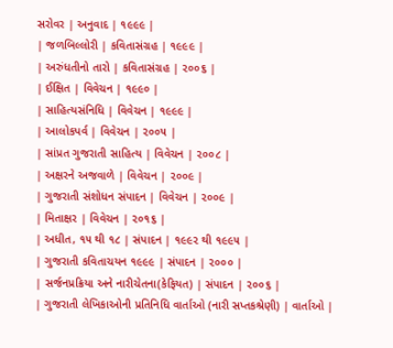સરોવર | અનુવાદ | ૧૯૯૯ |
| જળબિલ્લોરી | કવિતાસંગ્રહ | ૧૯૯૯ |
| અરુંધતીનો તારો | કવિતાસંગ્રહ | ૨૦૦૬ |
| ઈક્ષિત | વિવેચન | ૧૯૯૦ |
| સાહિત્યસંનિધિ | વિવેચન | ૧૯૯૯ |
| આલોકપર્વ | વિવેચન | ૨૦૦૫ |
| સાંપ્રત ગુજરાતી સાહિત્ય | વિવેચન | ૨૦૦૮ |
| અક્ષરને અજવાળે | વિવેચન | ૨૦૦૯ |
| ગુજરાતી સંશોધન સંપાદન | વિવેચન | ૨૦૦૯ |
| મિતાક્ષર | વિવેચન | ૨૦૧૬ |
| અધીત, ૧૫ થી ૧૮ | સંપાદન | ૧૯૯૨ થી ૧૯૯૫ |
| ગુજરાતી કવિતાચયન ૧૯૯૯ | સંપાદન | ૨૦૦૦ |
| સર્જનપ્રક્રિયા અને નારીચેતના(કેફિયત) | સંપાદન | ૨૦૦૬ |
| ગુજરાતી લેખિકાઓની પ્રતિનિધિ વાર્તાઓ (નારી સપ્તકશ્રેણી) | વાર્તાઓ |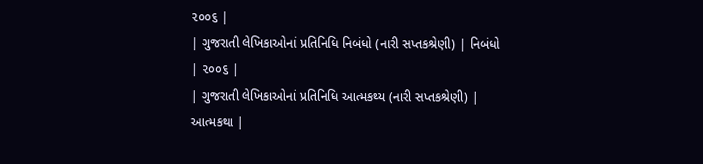૨૦૦૬ |
| ગુજરાતી લેખિકાઓનાં પ્રતિનિધિ નિબંધો (નારી સપ્તકશ્રેણી) | નિબંધો | ૨૦૦૬ |
| ગુજરાતી લેખિકાઓનાં પ્રતિનિધિ આત્મકથ્ય (નારી સપ્તકશ્રેણી) | આત્મકથા |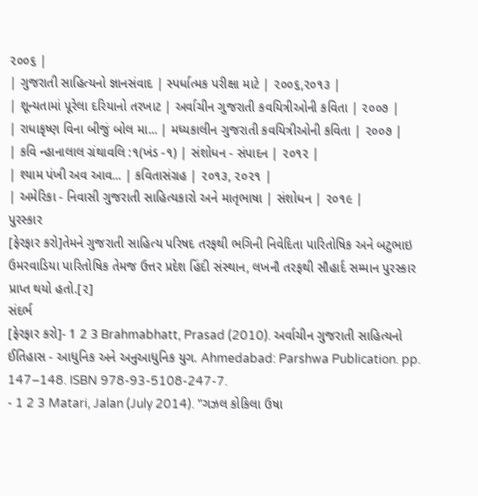૨૦૦૬ |
| ગુજરાતી સાહિત્યનો જ્ઞાનસંવાદ | સ્પર્ધાત્મક પરીક્ષા માટે | ૨૦૦૬,૨૦૧૩ |
| શૂન્યતામાં પૂરેલા દરિયાનો તરખાટ | અર્વાચીન ગુજરાતી કવયિત્રીઓની કવિતા | ૨૦૦૭ |
| રાધાકૃષ્ણ વિના બીજું બોલ મા... | મધ્યકાલીન ગુજરાતી કવયિત્રીઓની કવિતા | ૨૦૦૭ |
| કવિ ન્હાનાલાલ ગ્રંથાવલિ :૧(ખંડ -૧) | સંશોધન - સંપાદન | ૨૦૧૨ |
| શ્યામ પંખી અવ આવ... | કવિતાસંગ્રહ | ૨૦૧૩, ૨૦૨૧ |
| અમેરિકા - નિવાસી ગુજરાતી સાહિત્યકારો અને માતૃભાષા | સંશોધન | ૨૦૧૯ |
પુરસ્કાર
[ફેરફાર કરો]તેમને ગુજરાતી સાહિત્ય પરિષદ તરફથી ભગિની નિવેદિતા પારિતોષિક અને બટુભાઇ ઉમરવાડિયા પારિતોષિક તેમજ ઉત્તર પ્રદેશ હિંદી સંસ્થાન, લખનૌ તરફથી સૌહાર્દ સમ્માન પુરસ્કાર પ્રાપ્ત થયો હતો.[૨]
સંદર્ભ
[ફેરફાર કરો]- 1 2 3 Brahmabhatt, Prasad (2010). અર્વાચીન ગુજરાતી સાહિત્યનો ઈતિહાસ - આધુનિક અને અનુઆધુનિક યુગ. Ahmedabad: Parshwa Publication. pp. 147–148. ISBN 978-93-5108-247-7.
- 1 2 3 Matari, Jalan (July 2014). "ગઝલ કોકિલા ઉષા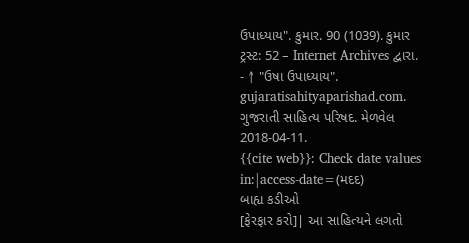ઉપાધ્યાય". કુમાર. 90 (1039). કુમાર ટ્રસ્ટ: 52 – Internet Archives દ્વારા.
- ↑ "ઉષા ઉપાધ્યાય". gujaratisahityaparishad.com. ગુજરાતી સાહિત્ય પરિષદ. મેળવેલ 2018-04-11.
{{cite web}}: Check date values in:|access-date=(મદદ)
બાહ્ય કડીઓ
[ફેરફાર કરો]| આ સાહિત્યને લગતો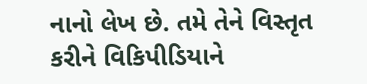નાનો લેખ છે. તમે તેને વિસ્તૃત કરીને વિકિપીડિયાને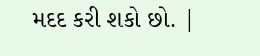મદદ કરી શકો છો. |